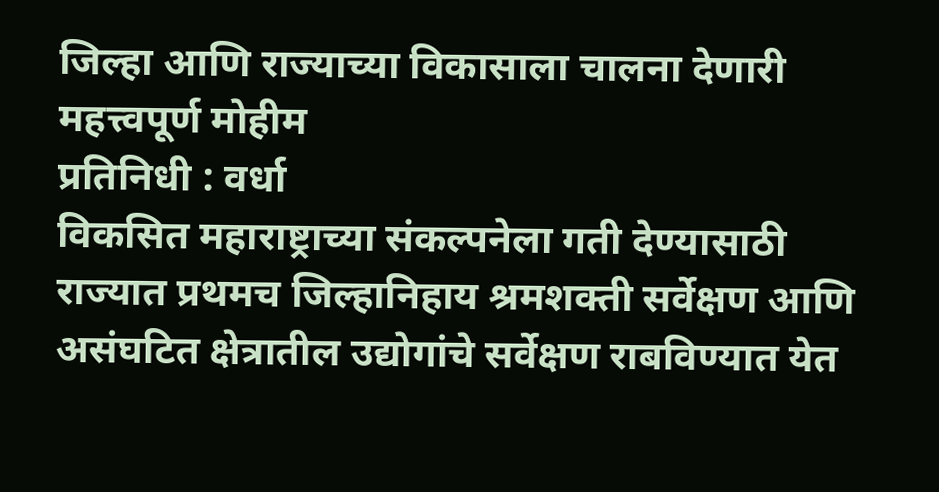जिल्हा आणि राज्याच्या विकासाला चालना देणारी महत्त्वपूर्ण मोहीम
प्रतिनिधी : वर्धा
विकसित महाराष्ट्राच्या संकल्पनेला गती देण्यासाठी राज्यात प्रथमच जिल्हानिहाय श्रमशक्ती सर्वेक्षण आणि असंघटित क्षेत्रातील उद्योगांचे सर्वेक्षण राबविण्यात येत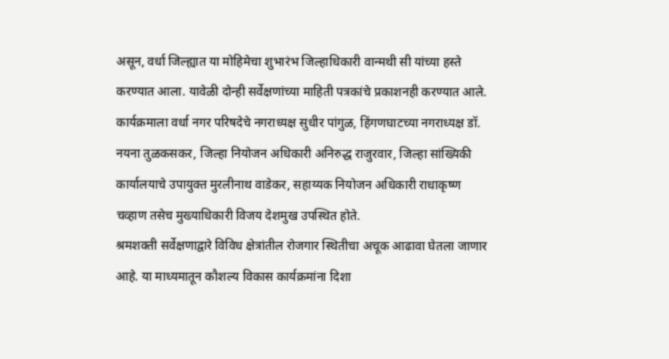असून, वर्धा जिल्ह्यात या मोहिमेचा शुभारंभ जिल्हाधिकारी वान्मथी सी यांच्या हस्ते करण्यात आला. यावेळी दोन्ही सर्वेक्षणांच्या माहिती पत्रकांचे प्रकाशनही करण्यात आले.
कार्यक्रमाला वर्धा नगर परिषदेचे नगराध्यक्ष सुधीर पांगुळ, हिंगणघाटच्या नगराध्यक्ष डॉ. नयना तुळकसकर, जिल्हा नियोजन अधिकारी अनिरुद्ध राजुरवार, जिल्हा सांख्यिकी कार्यालयाचे उपायुक्त मुरलीनाथ वाडेकर, सहाय्यक नियोजन अधिकारी राधाकृष्ण चव्हाण तसेच मुख्याधिकारी विजय देशमुख उपस्थित होते.
श्रमशक्ती सर्वेक्षणाद्वारे विविध क्षेत्रांतील रोजगार स्थितीचा अचूक आढावा घेतला जाणार आहे. या माध्यमातून कौशल्य विकास कार्यक्रमांना दिशा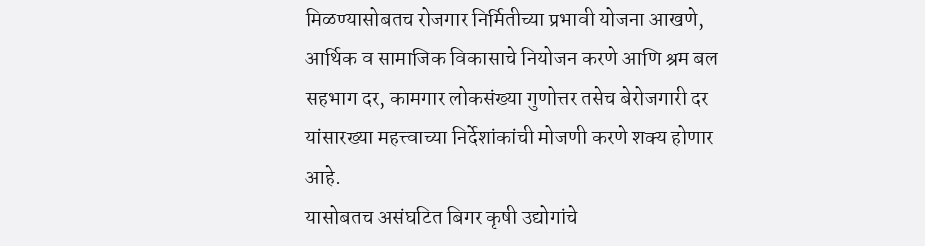मिळण्यासोबतच रोजगार निर्मितीच्या प्रभावी योजना आखणे, आर्थिक व सामाजिक विकासाचे नियोजन करणे आणि श्रम बल सहभाग दर, कामगार लोकसंख्या गुणोत्तर तसेच बेरोजगारी दर यांसारख्या महत्त्वाच्या निर्देशांकांची मोजणी करणे शक्य होणार आहे.
यासोबतच असंघटित बिगर कृषी उद्योगांचे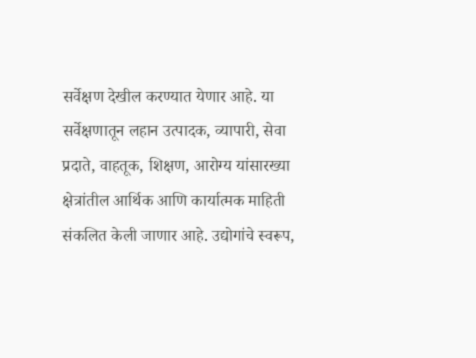सर्वेक्षण देखील करण्यात येणार आहे. या सर्वेक्षणातून लहान उत्पादक, व्यापारी, सेवा प्रदाते, वाहतूक, शिक्षण, आरोग्य यांसारख्या क्षेत्रांतील आर्थिक आणि कार्यात्मक माहिती संकलित केली जाणार आहे. उद्योगांचे स्वरूप,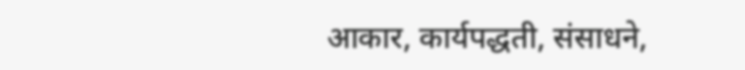आकार, कार्यपद्धती, संसाधने,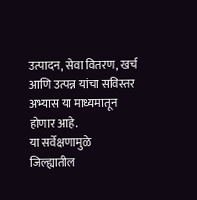उत्पादन, सेवा वितरण, खर्च आणि उत्पन्न यांचा सविस्तर अभ्यास या माध्यमातून होणार आहे.
या सर्वेक्षणामुळे जिल्ह्यातील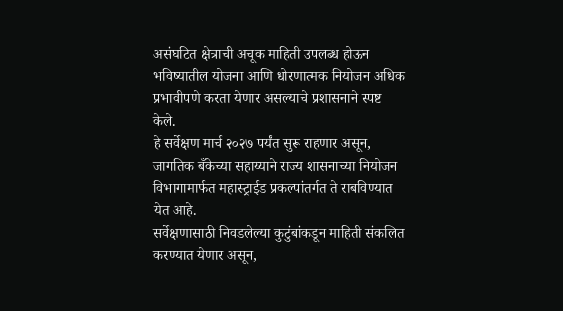असंघटित क्षेत्राची अचूक माहिती उपलब्ध होऊन भविष्यातील योजना आणि धोरणात्मक नियोजन अधिक प्रभावीपणे करता येणार असल्याचे प्रशासनाने स्पष्ट केले.
हे सर्वेक्षण मार्च २०२७ पर्यंत सुरू राहणार असून, जागतिक बँकेच्या सहाय्याने राज्य शासनाच्या नियोजन विभागामार्फत महास्ट्राईड प्रकल्पांतर्गत ते राबविण्यात येत आहे.
सर्वेक्षणासाठी निवडलेल्या कुटुंबांकडून माहिती संकलित करण्यात येणार असून,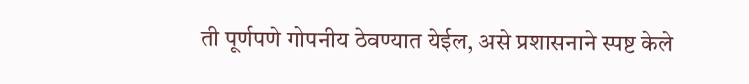ती पूर्णपणे गोपनीय ठेवण्यात येईल, असे प्रशासनाने स्पष्ट केले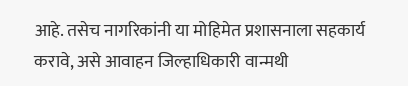आहे. तसेच नागरिकांनी या मोहिमेत प्रशासनाला सहकार्य करावे, असे आवाहन जिल्हाधिकारी वान्मथी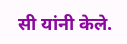सी यांनी केले.